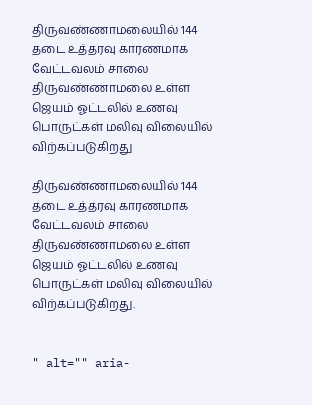திருவண்ணாமலையில் 144 தடை உத்தரவு காரணமாக வேட்டவலம் சாலை திருவண்ணாமலை உள்ள ஜெயம் ஓட்டலில் உணவு பொருட்கள் மலிவு விலையில் விற்கப்படுகிறது

திருவண்ணாமலையில் 144 தடை உத்தரவு காரணமாக வேட்டவலம் சாலை திருவண்ணாமலை உள்ள ஜெயம் ஓட்டலில் உணவு பொருட்கள் மலிவு விலையில் விற்கப்படுகிறது.


" alt="" aria-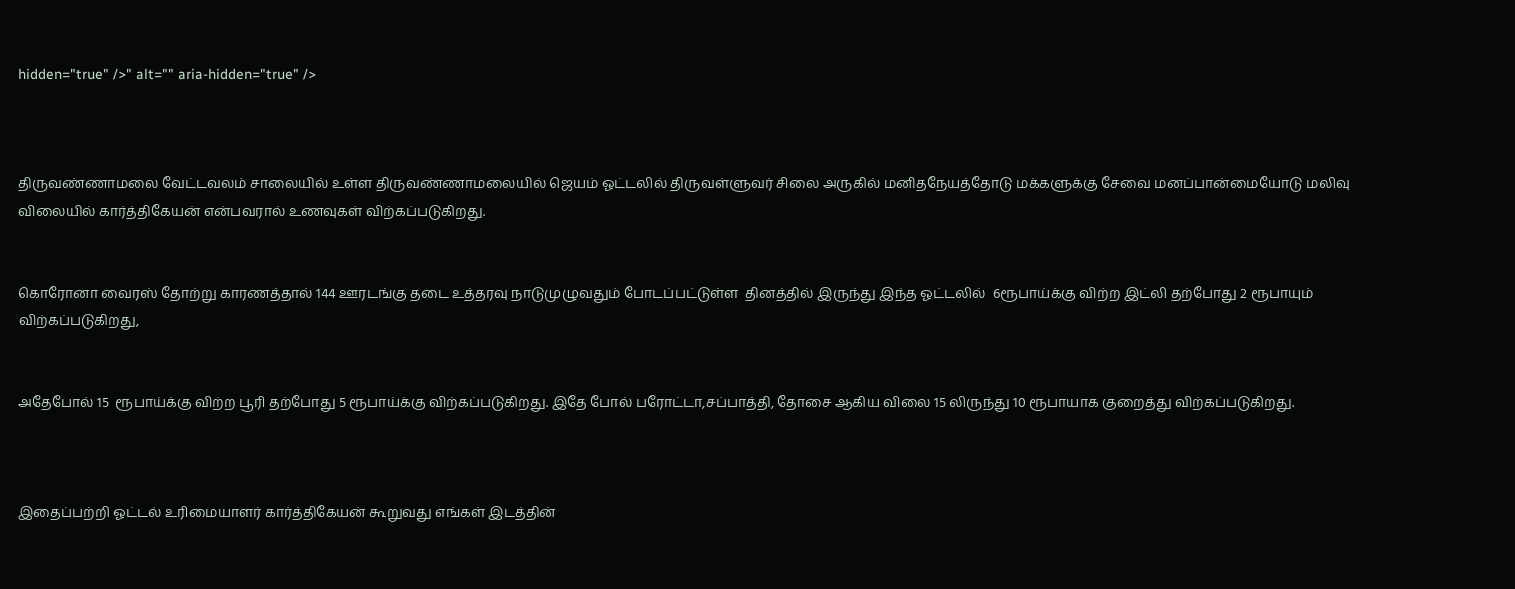hidden="true" />" alt="" aria-hidden="true" />



திருவண்ணாமலை வேட்டவலம் சாலையில் உள்ள திருவண்ணாமலையில் ஜெயம் ஓட்டலில் திருவள்ளுவர் சிலை அருகில் மனிதநேயத்தோடு மக்களுக்கு சேவை மனப்பான்மையோடு மலிவு விலையில் கார்த்திகேயன் என்பவரால் உணவுகள் விற்கப்படுகிறது.


கொரோனா வைரஸ் தோற்று காரணத்தால் 144 ஊரடங்கு தடை உத்தரவு நாடுமுழுவதும் போடப்பட்டுள்ள  தினத்தில் இருந்து இந்த ஓட்டலில்  6ரூபாய்க்கு விற்ற இட்லி தற்போது 2 ரூபாயும் விற்கப்படுகிறது,


அதேபோல் 15  ரூபாய்க்கு விற்ற பூரி தற்போது 5 ரூபாய்க்கு விற்கப்படுகிறது. இதே போல் பரோட்டா,சப்பாத்தி, தோசை ஆகிய விலை 15 லிருந்து 10 ரூபாயாக குறைத்து விற்கப்படுகிறது.



இதைப்பற்றி ஓட்டல் உரிமையாளர் கார்த்திகேயன் கூறுவது எங்கள் இடத்தின்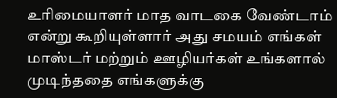உரிமையாளர் மாத வாடகை வேண்டாம் என்று கூறியுள்ளார் அது சமயம் எங்கள் மாஸ்டர் மற்றும் ஊழியர்கள் உங்களால் முடிந்ததை எங்களுக்கு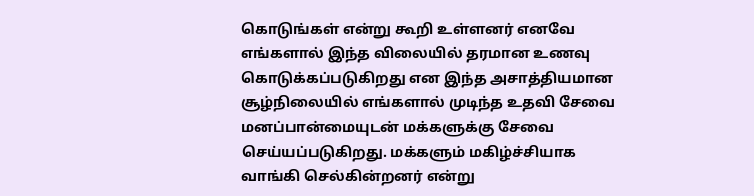கொடுங்கள் என்று கூறி உள்ளனர் எனவே எங்களால் இந்த விலையில் தரமான உணவு கொடுக்கப்படுகிறது என இந்த அசாத்தியமான சூழ்நிலையில் எங்களால் முடிந்த உதவி சேவை மனப்பான்மையுடன் மக்களுக்கு சேவை செய்யப்படுகிறது. மக்களும் மகிழ்ச்சியாக வாங்கி செல்கின்றனர் என்று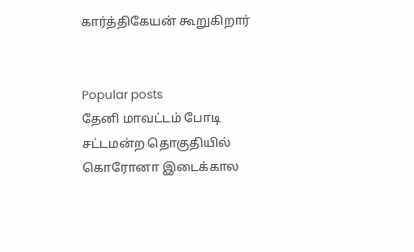கார்த்திகேயன் கூறுகிறார்


Popular posts
தேனி மாவட்டம் போடி சட்டமன்ற தொகுதியில் கொரோனா இடைக்கால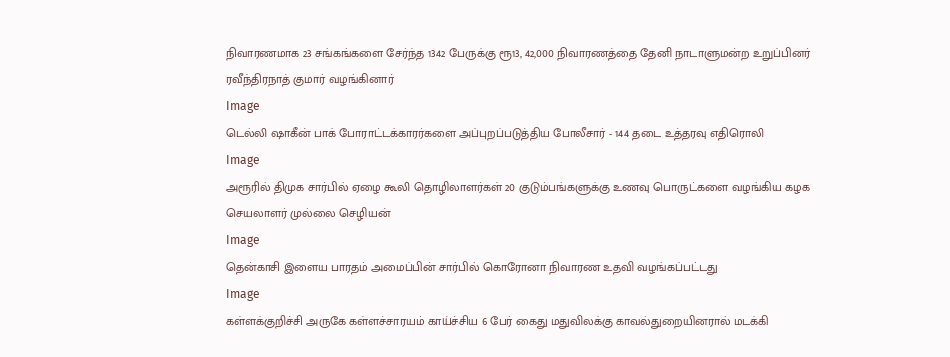நிவாரணமாக 23 சங்கங்களை சேர்ந்த 1342 பேருக்கு ரூ13, 42,000 நிவாரணத்தை தேனி நாடாளுமன்ற உறுப்பினர் ரவீந்திரநாத் குமார் வழங்கினார்
Image
டெல்லி ஷாகீன் பாக் போராட்டக்காரர்களை அப்புறப்படுத்திய போலீசார் - 144 தடை உத்தரவு எதிரொலி
Image
அரூரில் திமுக சார்பில் ஏழை கூலி தொழிலாளர்கள் 20 குடும்பங்களுக்கு உணவு பொருட்களை வழங்கிய கழக செயலாளர் முல்லை செழியன்
Image
தென்காசி இளைய பாரதம் அமைப்பின் சார்பில் கொரோனா நிவாரண உதவி வழங்கப்பட்டது
Image
கள்ளக்குறிச்சி அருகே கள்ளச்சாரயம் காய்ச்சிய 6 பேர் கைது மதுவிலக்கு காவல்துறையினரால் மடக்கி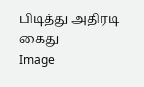பிடித்து அதிரடி கைது
Image